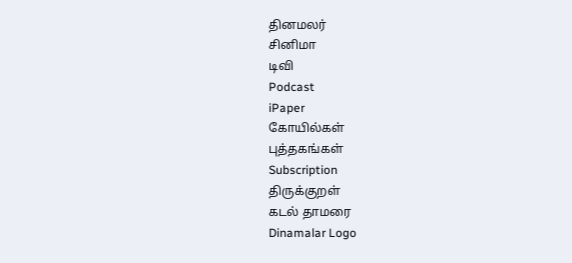தினமலர்
சினிமா
டிவி
Podcast
iPaper
கோயில்கள்
புத்தகங்கள்
Subscription
திருக்குறள்
கடல் தாமரை
Dinamalar Logo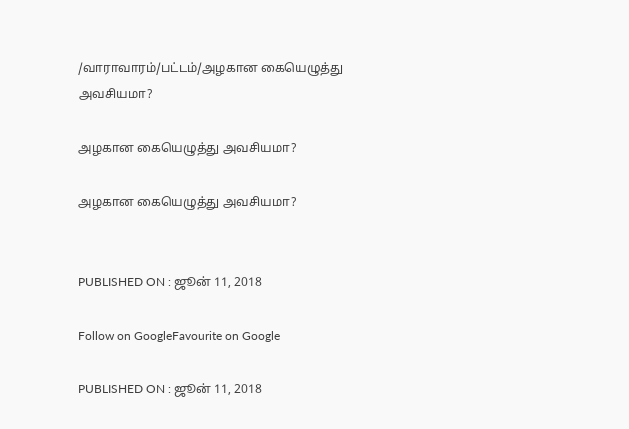/வாராவாரம்/பட்டம்/அழகான கையெழுத்து அவசியமா?

அழகான கையெழுத்து அவசியமா?

அழகான கையெழுத்து அவசியமா?


PUBLISHED ON : ஜூன் 11, 2018

Follow on GoogleFavourite on Google

PUBLISHED ON : ஜூன் 11, 2018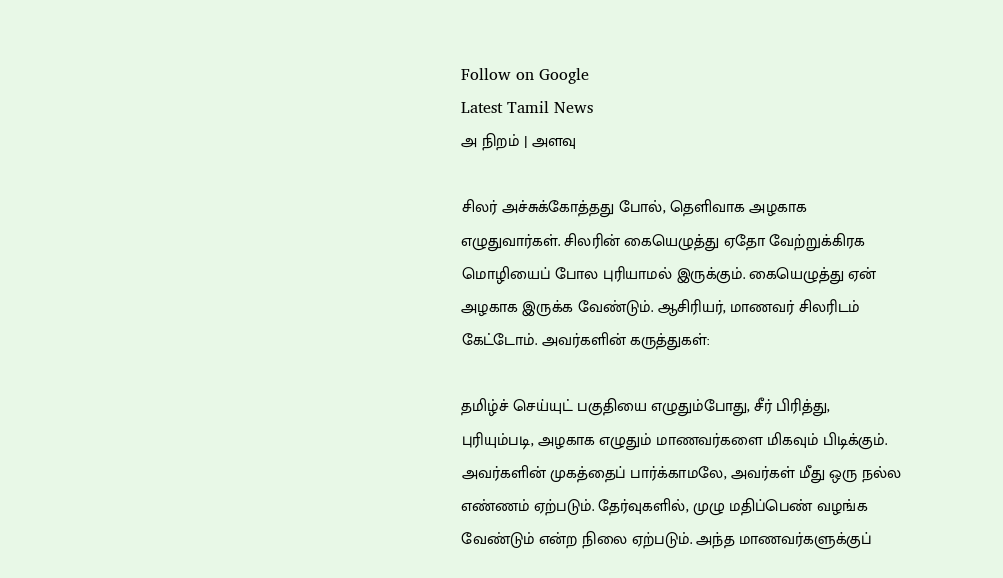Follow on Google
Latest Tamil News
அ நிறம் | அளவு

சிலர் அச்சுக்கோத்தது போல், தெளிவாக அழகாக எழுதுவார்கள். சிலரின் கையெழுத்து ஏதோ வேற்றுக்கிரக மொழியைப் போல புரியாமல் இருக்கும். கையெழுத்து ஏன் அழகாக இருக்க வேண்டும். ஆசிரியர், மாணவர் சிலரிடம் கேட்டோம். அவர்களின் கருத்துகள்:

தமிழ்ச் செய்யுட் பகுதியை எழுதும்போது, சீர் பிரித்து, புரியும்படி, அழகாக எழுதும் மாணவர்களை மிகவும் பிடிக்கும். அவர்களின் முகத்தைப் பார்க்காமலே, அவர்கள் மீது ஒரு நல்ல எண்ணம் ஏற்படும். தேர்வுகளில், முழு மதிப்பெண் வழங்க வேண்டும் என்ற நிலை ஏற்படும். அந்த மாணவர்களுக்குப்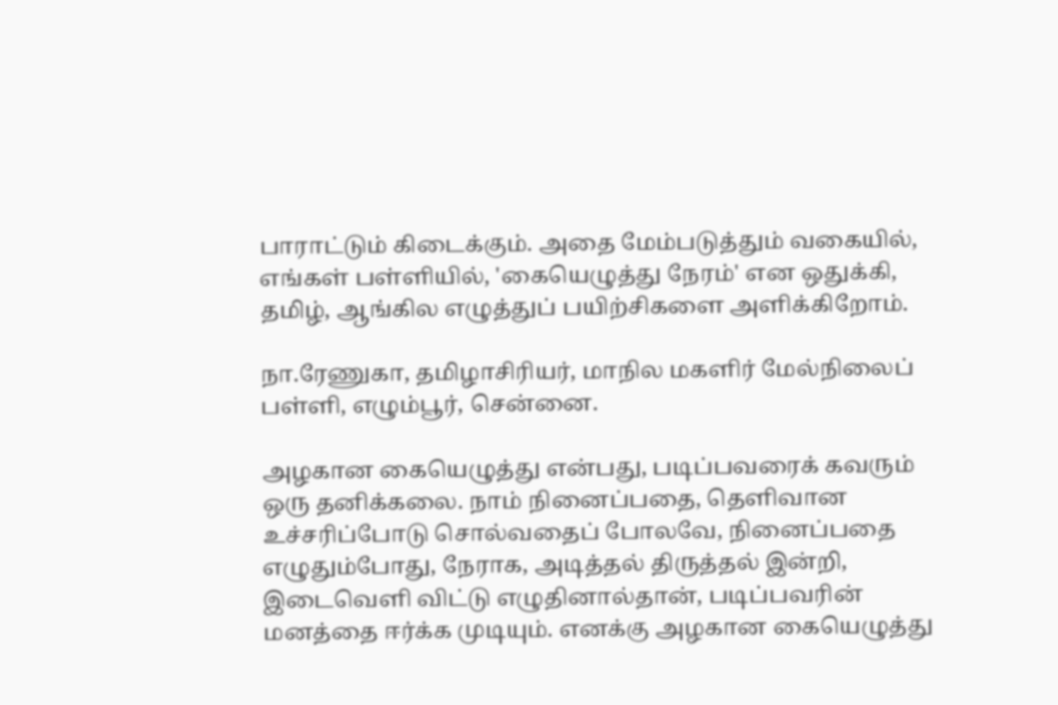பாராட்டும் கிடைக்கும். அதை மேம்படுத்தும் வகையில், எங்கள் பள்ளியில், 'கையெழுத்து நேரம்' என ஒதுக்கி, தமிழ், ஆங்கில எழுத்துப் பயிற்சிகளை அளிக்கிறோம்.

நா.ரேணுகா, தமிழாசிரியர், மாநில மகளிர் மேல்நிலைப் பள்ளி, எழும்பூர், சென்னை.

அழகான கையெழுத்து என்பது, படிப்பவரைக் கவரும் ஒரு தனிக்கலை. நாம் நினைப்பதை, தெளிவான உச்சரிப்போடு சொல்வதைப் போலவே, நினைப்பதை எழுதும்போது, நேராக, அடித்தல் திருத்தல் இன்றி, இடைவெளி விட்டு எழுதினால்தான், படிப்பவரின் மனத்தை ஈர்க்க முடியும். எனக்கு அழகான கையெழுத்து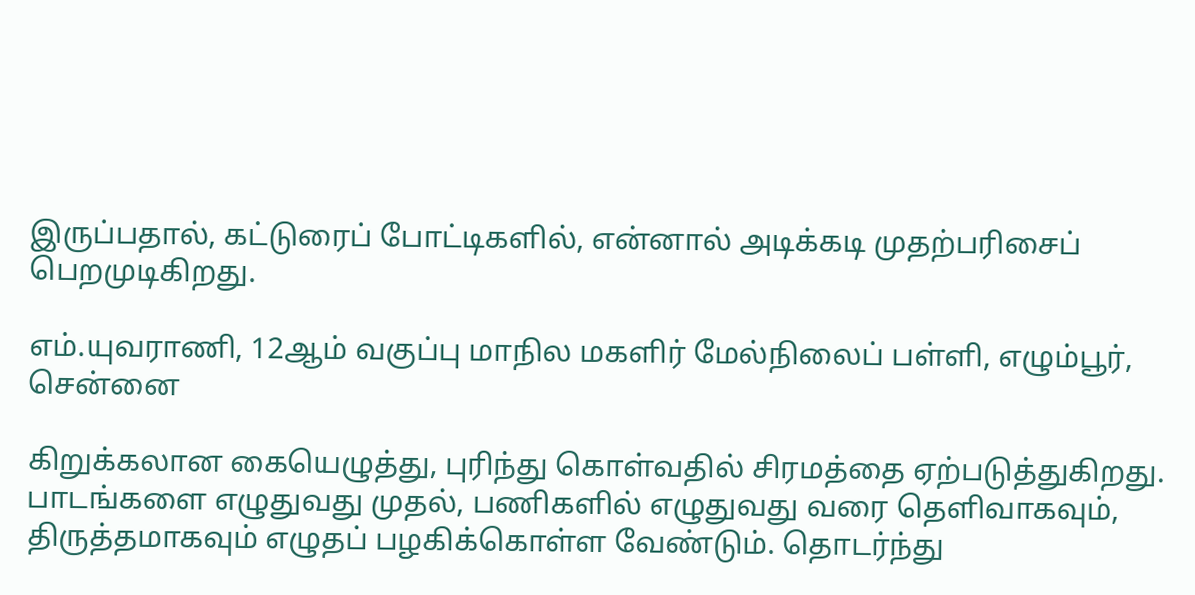இருப்பதால், கட்டுரைப் போட்டிகளில், என்னால் அடிக்கடி முதற்பரிசைப் பெறமுடிகிறது.

எம்.யுவராணி, 12ஆம் வகுப்பு மாநில மகளிர் மேல்நிலைப் பள்ளி, எழும்பூர், சென்னை

கிறுக்கலான கையெழுத்து, புரிந்து கொள்வதில் சிரமத்தை ஏற்படுத்துகிறது. பாடங்களை எழுதுவது முதல், பணிகளில் எழுதுவது வரை தெளிவாகவும், திருத்தமாகவும் எழுதப் பழகிக்கொள்ள வேண்டும். தொடர்ந்து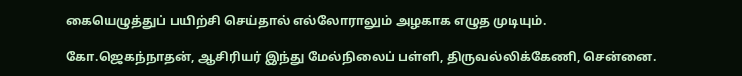கையெழுத்துப் பயிற்சி செய்தால் எல்லோராலும் அழகாக எழுத முடியும்.

கோ.ஜெகந்நாதன், ஆசிரியர் இந்து மேல்நிலைப் பள்ளி, திருவல்லிக்கேணி, சென்னை.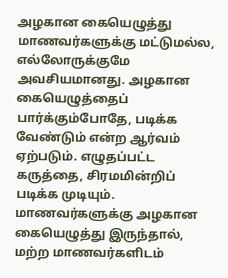அழகான கையெழுத்து மாணவர்களுக்கு மட்டுமல்ல, எல்லோருக்குமே அவசியமானது. அழகான கையெழுத்தைப் பார்க்கும்போதே, படிக்க வேண்டும் என்ற ஆர்வம் ஏற்படும். எழுதப்பட்ட கருத்தை, சிரமமின்றிப் படிக்க முடியும். மாணவர்களுக்கு அழகான கையெழுத்து இருந்தால், மற்ற மாணவர்களிடம்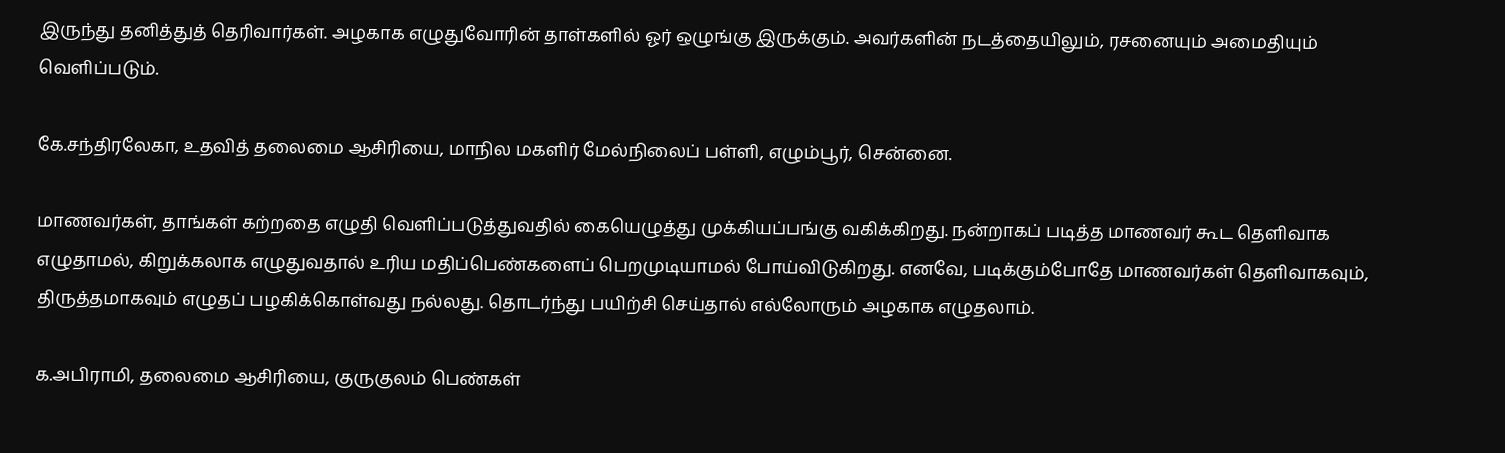இருந்து தனித்துத் தெரிவார்கள். அழகாக எழுதுவோரின் தாள்களில் ஓர் ஒழுங்கு இருக்கும். அவர்களின் நடத்தையிலும், ரசனையும் அமைதியும் வெளிப்படும்.

கே.சந்திரலேகா, உதவித் தலைமை ஆசிரியை, மாநில மகளிர் மேல்நிலைப் பள்ளி, எழும்பூர், சென்னை.

மாணவர்கள், தாங்கள் கற்றதை எழுதி வெளிப்படுத்துவதில் கையெழுத்து முக்கியப்பங்கு வகிக்கிறது. நன்றாகப் படித்த மாணவர் கூட தெளிவாக எழுதாமல், கிறுக்கலாக எழுதுவதால் உரிய மதிப்பெண்களைப் பெறமுடியாமல் போய்விடுகிறது. எனவே, படிக்கும்போதே மாணவர்கள் தெளிவாகவும், திருத்தமாகவும் எழுதப் பழகிக்கொள்வது நல்லது. தொடர்ந்து பயிற்சி செய்தால் எல்லோரும் அழகாக எழுதலாம்.

க.அபிராமி, தலைமை ஆசிரியை, குருகுலம் பெண்கள்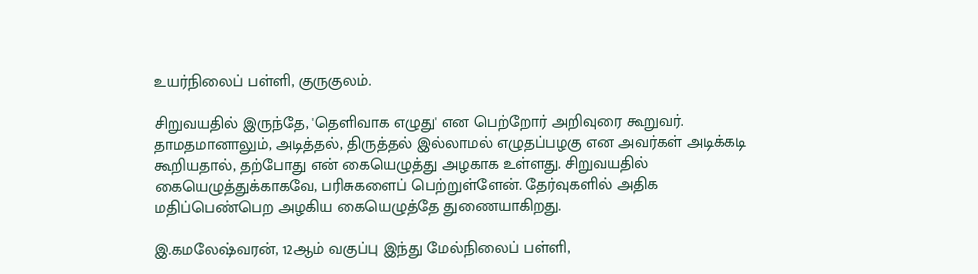உயர்நிலைப் பள்ளி, குருகுலம்.

சிறுவயதில் இருந்தே, 'தெளிவாக எழுது' என பெற்றோர் அறிவுரை கூறுவர். தாமதமானாலும், அடித்தல், திருத்தல் இல்லாமல் எழுதப்பழகு என அவர்கள் அடிக்கடி கூறியதால், தற்போது என் கையெழுத்து அழகாக உள்ளது. சிறுவயதில் கையெழுத்துக்காகவே, பரிசுகளைப் பெற்றுள்ளேன். தேர்வுகளில் அதிக மதிப்பெண்பெற அழகிய கையெழுத்தே துணையாகிறது.

இ.கமலேஷ்வரன், 12ஆம் வகுப்பு இந்து மேல்நிலைப் பள்ளி,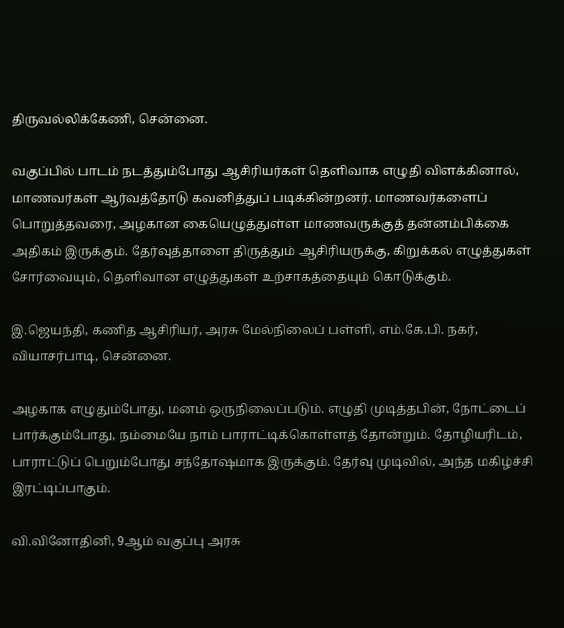திருவல்லிக்கேணி, சென்னை.

வகுப்பில் பாடம் நடத்தும்போது ஆசிரியர்கள் தெளிவாக எழுதி விளக்கினால், மாணவர்கள் ஆர்வத்தோடு கவனித்துப் படிக்கின்றனர். மாணவர்களைப் பொறுத்தவரை, அழகான கையெழுத்துள்ள மாணவருக்குத் தன்னம்பிக்கை அதிகம் இருக்கும். தேர்வுத்தாளை திருத்தும் ஆசிரியருக்கு, கிறுக்கல் எழுத்துகள் சோர்வையும், தெளிவான எழுத்துகள் உற்சாகத்தையும் கொடுக்கும்.

இ.ஜெயந்தி, கணித ஆசிரியர், அரசு மேல்நிலைப் பள்ளி, எம்.கே.பி. நகர், வியாசர்பாடி, சென்னை.

அழகாக எழுதும்போது, மனம் ஒருநிலைப்படும். எழுதி முடித்தபின், நோட்டைப் பார்க்கும்போது, நம்மையே நாம் பாராட்டிக்கொள்ளத் தோன்றும். தோழியரிடம், பாராட்டுப் பெறும்போது சந்தோஷமாக இருக்கும். தேர்வு முடிவில், அந்த மகிழ்ச்சி இரட்டிப்பாகும்.

வி.வினோதினி, 9ஆம் வகுப்பு அரசு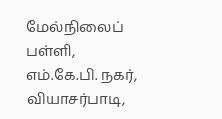மேல்நிலைப் பள்ளி, எம்.கே.பி. நகர், வியாசர்பாடி,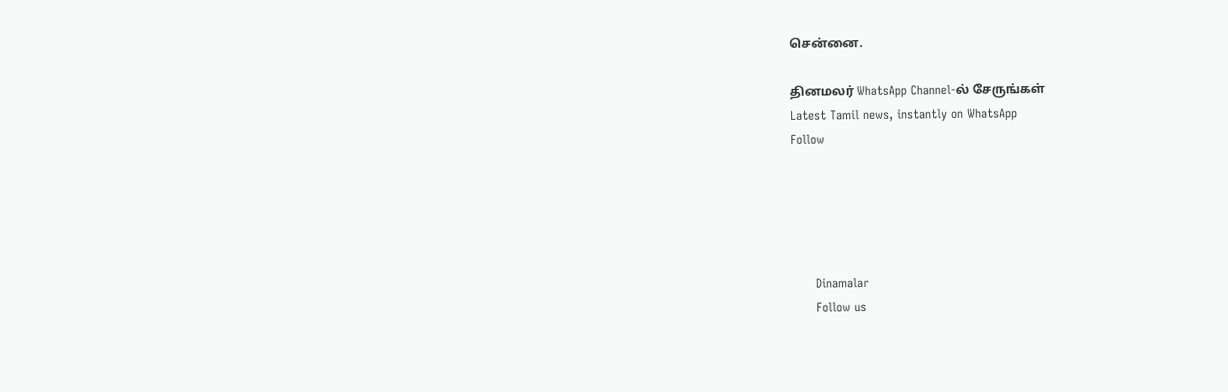சென்னை.

தினமலர் WhatsApp Channel-ல் சேருங்கள்
Latest Tamil news, instantly on WhatsApp
Follow





      Dinamalar
      Follow us